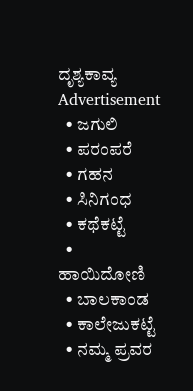ದೃಶ್ಯಕಾವ್ಯ
Advertisement
  • ಜಗುಲಿ
  • ಪರಂಪರೆ
  • ಗಹನ
  • ಸಿನಿಗಂಧ
  • ಕಥೆಕಟ್ಟೆ
  • ಹಾಯಿದೋಣಿ
  • ಬಾಲಕಾಂಡ
  • ಕಾಲೇಜುಕಟ್ಟೆ
  • ನಮ್ಮ ಪ್ರವರ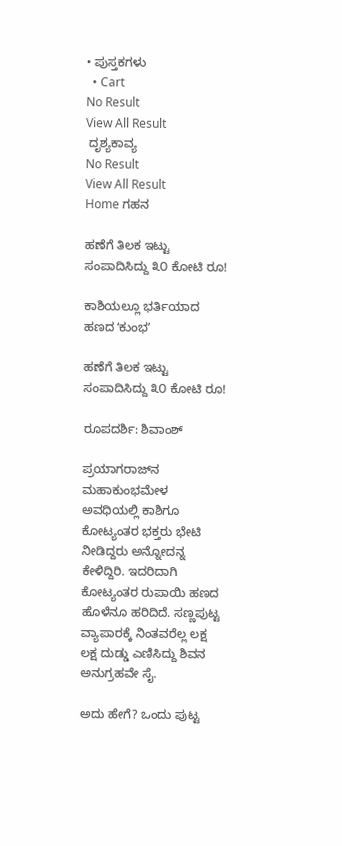• ಪುಸ್ತಕಗಳು
  • Cart
No Result
View All Result
 ದೃಶ್ಯಕಾವ್ಯ
No Result
View All Result
Home ಗಹನ

ಹಣೆಗೆ ತಿಲಕ ಇಟ್ಟು ಸಂಪಾದಿಸಿದ್ದು ೩೦ ಕೋಟಿ ರೂ!

ಕಾಶಿಯಲ್ಲೂ ಭರ್ತಿಯಾದ ಹಣದ ʻಕುಂಭʼ

ಹಣೆಗೆ ತಿಲಕ ಇಟ್ಟು ಸಂಪಾದಿಸಿದ್ದು ೩೦ ಕೋಟಿ ರೂ!

ರೂಪದರ್ಶಿ: ಶಿವಾಂಶ್

ಪ್ರಯಾಗರಾಜ್‌ನ ಮಹಾಕುಂಭಮೇಳ ಅವಧಿಯಲ್ಲಿ ಕಾಶಿಗೂ ಕೋಟ್ಯಂತರ ಭಕ್ತರು ಭೇಟಿ ನೀಡಿದ್ದರು ಅನ್ನೋದನ್ನ ಕೇಳಿದ್ದಿರಿ. ಇದರಿದಾಗಿ ಕೋಟ್ಯಂತರ ರುಪಾಯಿ ಹಣದ ಹೊಳೆನೂ ಹರಿದಿದೆ. ಸಣ್ಣಪುಟ್ಟ ವ್ಯಾಪಾರಕ್ಕೆ ನಿಂತವರೆಲ್ಲ ಲಕ್ಷ ಲಕ್ಷ ದುಡ್ಡು ಎಣಿಸಿದ್ದು ಶಿವನ ಅನುಗ್ರಹವೇ ಸೈ.

ಅದು ಹೇಗೆ? ಒಂದು ಪುಟ್ಟ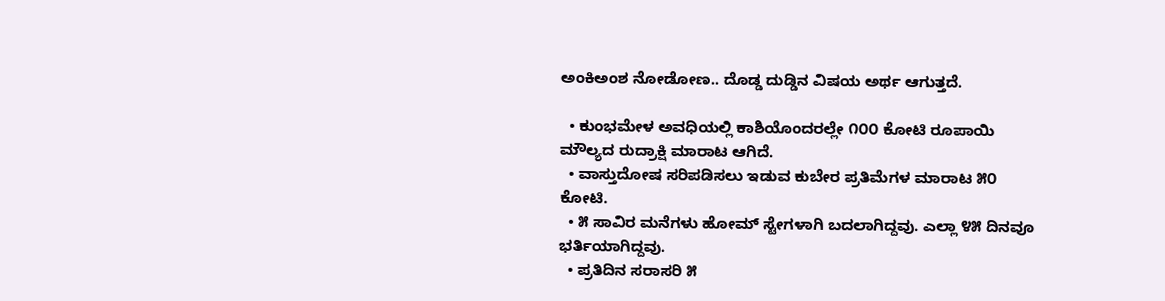ಅಂಕಿಅಂಶ ನೋಡೋಣ.. ದೊಡ್ಡ ದುಡ್ಡಿನ ವಿಷಯ ಅರ್ಥ ಆಗುತ್ತದೆ.

  • ಕುಂಭಮೇಳ ಅವಧಿಯಲ್ಲಿ ಕಾಶಿಯೊಂದರಲ್ಲೇ ೧೦೦ ಕೋಟಿ ರೂಪಾಯಿ ಮೌಲ್ಯದ ರುದ್ರಾಕ್ಷಿ ಮಾರಾಟ ಆಗಿದೆ.
  • ವಾಸ್ತುದೋಷ ಸರಿಪಡಿಸಲು ಇಡುವ ಕುಬೇರ ಪ್ರತಿಮೆಗಳ ಮಾರಾಟ ೫೦ ಕೋಟಿ.
  • ೫ ಸಾವಿರ ಮನೆಗಳು ಹೋಮ್‌ ಸ್ಟೇಗಳಾಗಿ ಬದಲಾಗಿದ್ದವು. ಎಲ್ಲಾ ೪೫ ದಿನವೂ ಭರ್ತಿಯಾಗಿದ್ದವು.
  • ಪ್ರತಿದಿನ ಸರಾಸರಿ ೫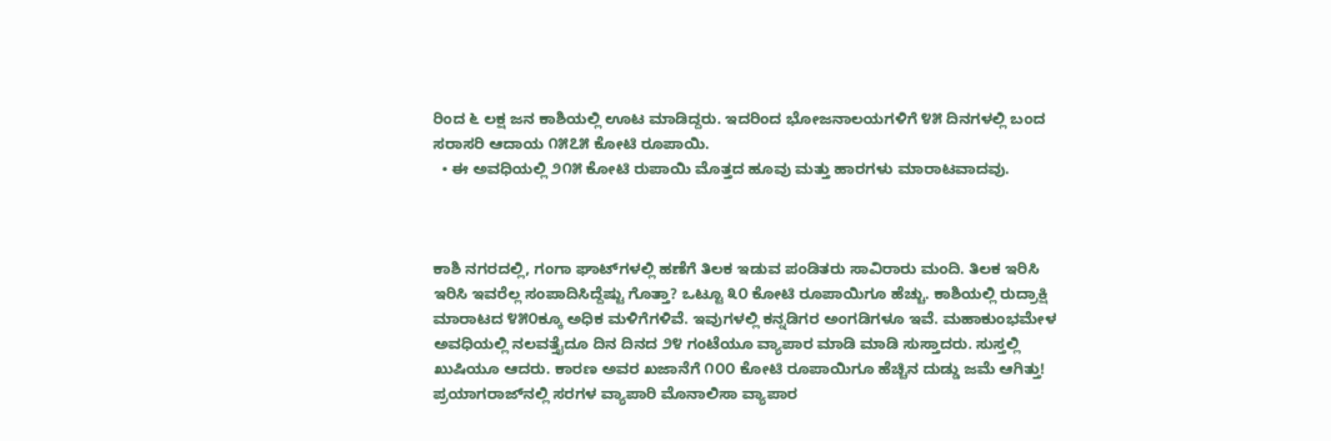ರಿಂದ ೬ ಲಕ್ಷ ಜನ ಕಾಶಿಯಲ್ಲಿ ಊಟ ಮಾಡಿದ್ದರು. ಇದರಿಂದ ಭೋಜನಾಲಯಗಳಿಗೆ ೪೫ ದಿನಗಳಲ್ಲಿ ಬಂದ ಸರಾಸರಿ ಆದಾಯ ೧೫೭೫ ಕೋಟಿ ರೂಪಾಯಿ.
  • ಈ ಅವಧಿಯಲ್ಲಿ ೨೧೫ ಕೋಟಿ ರುಪಾಯಿ ಮೊತ್ತದ ಹೂವು ಮತ್ತು ಹಾರಗಳು ಮಾರಾಟವಾದವು.



ಕಾಶಿ ನಗರದಲ್ಲಿ, ಗಂಗಾ ಘಾಟ್‌ಗಳಲ್ಲಿ ಹಣೆಗೆ ತಿಲಕ ಇಡುವ ಪಂಡಿತರು ಸಾವಿರಾರು ಮಂದಿ. ತಿಲಕ ಇರಿಸಿ ಇರಿಸಿ ಇವರೆಲ್ಲ ಸಂಪಾದಿಸಿದ್ದೆಷ್ಟು ಗೊತ್ತಾ? ಒಟ್ಟೂ ೩೦ ಕೋಟಿ ರೂಪಾಯಿಗೂ ಹೆಚ್ಚು. ಕಾಶಿಯಲ್ಲಿ ರುದ್ರಾಕ್ಷಿ ಮಾರಾಟದ ೪೫೦ಕ್ಕೂ ಅಧಿಕ ಮಳಿಗೆಗಳಿವೆ. ಇವುಗಳಲ್ಲಿ ಕನ್ನಡಿಗರ ಅಂಗಡಿಗಳೂ ಇವೆ. ಮಹಾಕುಂಭಮೇಳ ಅವಧಿಯಲ್ಲಿ ನಲವತ್ತೈದೂ ದಿನ ದಿನದ ೨೪ ಗಂಟೆಯೂ ವ್ಯಾಪಾರ ಮಾಡಿ ಮಾಡಿ ಸುಸ್ತಾದರು. ಸುಸ್ತಲ್ಲಿ ಖುಷಿಯೂ ಆದರು. ಕಾರಣ ಅವರ ಖಜಾನೆಗೆ ೧೦೦ ಕೋಟಿ ರೂಪಾಯಿಗೂ ಹೆಚ್ಚಿನ ದುಡ್ಡು ಜಮೆ ಆಗಿತ್ತು! ಪ್ರಯಾಗರಾಜ್‌ನಲ್ಲಿ ಸರಗಳ ವ್ಯಾಪಾರಿ ಮೊನಾಲಿಸಾ ವ್ಯಾಪಾರ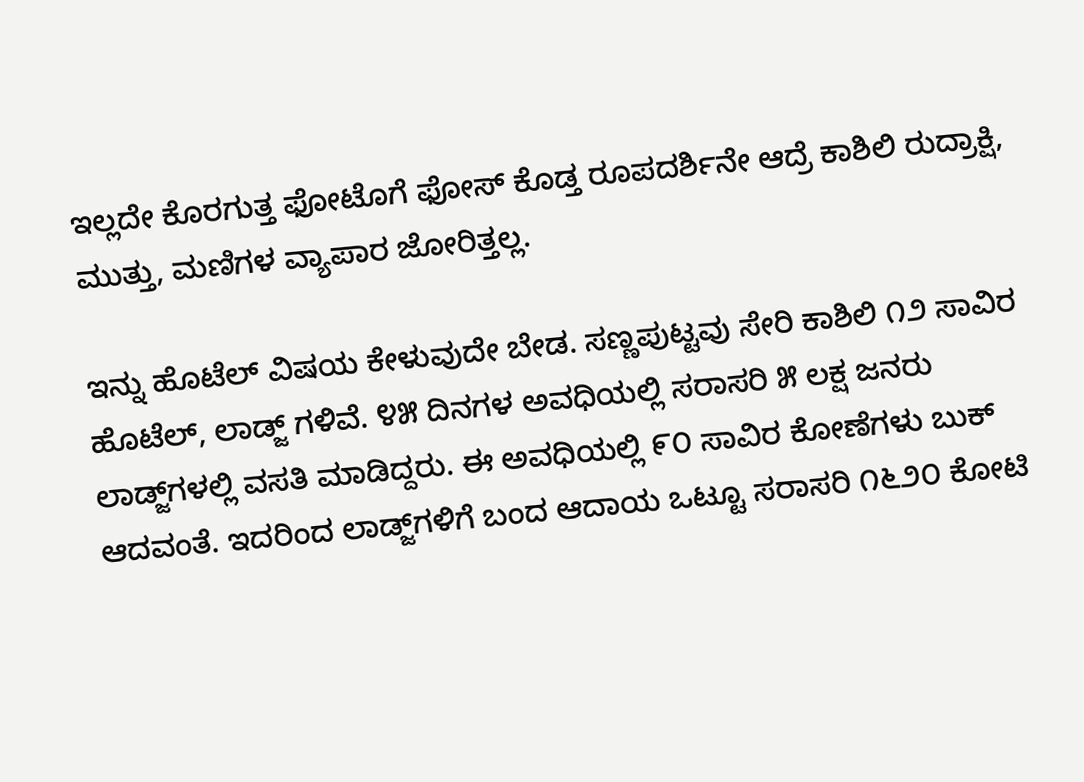ಇಲ್ಲದೇ ಕೊರಗುತ್ತ ಫೋಟೊಗೆ ಫೋಸ್‌ ಕೊಡ್ತ ರೂಪದರ್ಶಿನೇ ಆದ್ರೆ ಕಾಶಿಲಿ ರುದ್ರಾಕ್ಷಿ, ಮುತ್ತು, ಮಣಿಗಳ ವ್ಯಾಪಾರ ಜೋರಿತ್ತಲ್ಲ.

ಇನ್ನು ಹೊಟೆಲ್‌ ವಿಷಯ ಕೇಳುವುದೇ ಬೇಡ. ಸಣ್ಣಪುಟ್ಟವು ಸೇರಿ ಕಾಶಿಲಿ ೧೨ ಸಾವಿರ ಹೊಟೆಲ್‌, ಲಾಡ್ಜ್‌ ಗಳಿವೆ. ೪೫ ದಿನಗಳ ಅವಧಿಯಲ್ಲಿ ಸರಾಸರಿ ೫ ಲಕ್ಷ ಜನರು ಲಾಡ್ಜ್‌ಗಳಲ್ಲಿ ವಸತಿ ಮಾಡಿದ್ದರು. ಈ ಅವಧಿಯಲ್ಲಿ ೯೦ ಸಾವಿರ ಕೋಣೆಗಳು ಬುಕ್‌ ಆದವಂತೆ. ಇದರಿಂದ ಲಾಡ್ಜ್‌ಗಳಿಗೆ ಬಂದ ಆದಾಯ ಒಟ್ಟೂ ಸರಾಸರಿ ೧೬೨೦ ಕೋಟಿ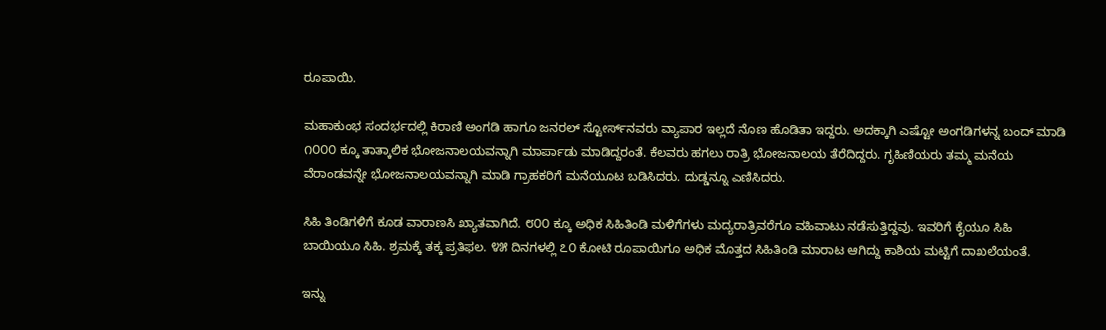ರೂಪಾಯಿ.

ಮಹಾಕುಂಭ ಸಂದರ್ಭದಲ್ಲಿ ಕಿರಾಣಿ ಅಂಗಡಿ ಹಾಗೂ ಜನರಲ್‌ ಸ್ಟೋರ್ಸ್‌ನವರು ವ್ಯಾಪಾರ ಇಲ್ಲದೆ ನೊಣ ಹೊಡಿತಾ ಇದ್ದರು. ಅದಕ್ಕಾಗಿ ಎಷ್ಟೋ ಅಂಗಡಿಗಳನ್ನ ಬಂದ್‌ ಮಾಡಿ ೧೦೦೦ ಕ್ಕೂ ತಾತ್ಕಾಲಿಕ ಭೋಜನಾಲಯವನ್ನಾಗಿ ಮಾರ್ಪಾಡು ಮಾಡಿದ್ದರಂತೆ. ಕೆಲವರು ಹಗಲು ರಾತ್ರಿ ಭೋಜನಾಲಯ ತೆರೆದಿದ್ದರು. ಗೃಹಿಣಿಯರು ತಮ್ಮ ಮನೆಯ ವೆರಾಂಡವನ್ನೇ ಭೋಜನಾಲಯವನ್ನಾಗಿ ಮಾಡಿ ಗ್ರಾಹಕರಿಗೆ ಮನೆಯೂಟ ಬಡಿಸಿದರು. ದುಡ್ಡನ್ನೂ ಎಣಿಸಿದರು.

ಸಿಹಿ ತಿಂಡಿಗಳಿಗೆ ಕೂಡ ವಾರಾಣಸಿ ಖ್ಯಾತವಾಗಿದೆ. ೮೦೦ ಕ್ಕೂ ಅಧಿಕ ಸಿಹಿತಿಂಡಿ ಮಳಿಗೆಗಳು ಮದ್ಯರಾತ್ರಿವರೆಗೂ ವಹಿವಾಟು ನಡೆಸುತ್ತಿದ್ದವು. ಇವರಿಗೆ ಕೈಯೂ ಸಿಹಿ ಬಾಯಿಯೂ ಸಿಹಿ. ಶ್ರಮಕ್ಕೆ ತಕ್ಕ ಪ್ರತಿಫಲ. ೪೫ ದಿನಗಳಲ್ಲಿ ೭೦ ಕೋಟಿ ರೂಪಾಯಿಗೂ ಅಧಿಕ ಮೊತ್ತದ ಸಿಹಿತಿಂಡಿ ಮಾರಾಟ ಆಗಿದ್ದು ಕಾಶಿಯ ಮಟ್ಟಿಗೆ ದಾಖಲೆಯಂತೆ.

ಇನ್ನು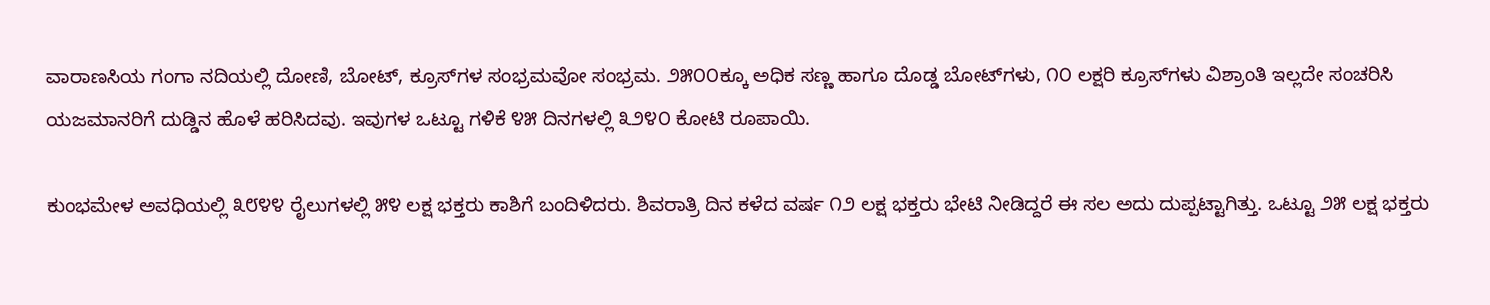ವಾರಾಣಸಿಯ ಗಂಗಾ ನದಿಯಲ್ಲಿ ದೋಣಿ, ಬೋಟ್‌, ಕ್ರೂಸ್‌ಗಳ ಸಂಭ್ರಮವೋ ಸಂಭ್ರಮ. ೨೫೦೦ಕ್ಕೂ ಅಧಿಕ ಸಣ್ಣ ಹಾಗೂ ದೊಡ್ಡ ಬೋಟ್‌ಗಳು, ೧೦ ಲಕ್ಷರಿ ಕ್ರೂಸ್‌ಗಳು ವಿಶ್ರಾಂತಿ ಇಲ್ಲದೇ ಸಂಚರಿಸಿ ಯಜಮಾನರಿಗೆ ದುಡ್ಡಿನ ಹೊಳೆ ಹರಿಸಿದವು. ಇವುಗಳ ಒಟ್ಟೂ ಗಳಿಕೆ ೪೫ ದಿನಗಳಲ್ಲಿ ೩೨೪೦ ಕೋಟಿ ರೂಪಾಯಿ.

ಕುಂಭಮೇಳ ಅವಧಿಯಲ್ಲಿ ೩೮೪೪ ರೈಲುಗಳಲ್ಲಿ ೫೪ ಲಕ್ಷ ಭಕ್ತರು ಕಾಶಿಗೆ ಬಂದಿಳಿದರು. ಶಿವರಾತ್ರಿ ದಿನ ಕಳೆದ ವರ್ಷ ೧೨ ಲಕ್ಷ ಭಕ್ತರು ಭೇಟಿ ನೀಡಿದ್ದರೆ ಈ ಸಲ ಅದು ದುಪ್ಪಟ್ಟಾಗಿತ್ತು. ಒಟ್ಟೂ ೨೫ ಲಕ್ಷ ಭಕ್ತರು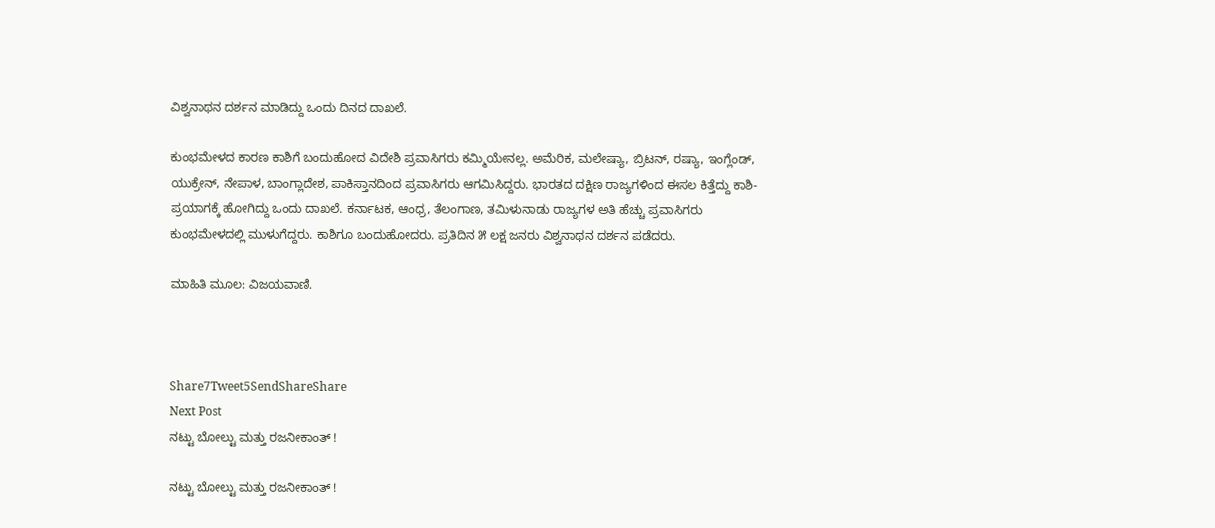ವಿಶ್ವನಾಥನ ದರ್ಶನ ಮಾಡಿದ್ದು ಒಂದು ದಿನದ ದಾಖಲೆ.

ಕುಂಭಮೇಳದ ಕಾರಣ ಕಾಶಿಗೆ ಬಂದುಹೋದ ವಿದೇಶಿ ಪ್ರವಾಸಿಗರು ಕಮ್ಮಿಯೇನಲ್ಲ. ಅಮೆರಿಕ, ಮಲೇಷ್ಯಾ, ಬ್ರಿಟನ್‌, ರಷ್ಯಾ, ಇಂಗ್ಲೆಂಡ್‌, ಯುಕ್ರೇನ್‌, ನೇಪಾಳ, ಬಾಂಗ್ಲಾದೇಶ, ಪಾಕಿಸ್ತಾನದಿಂದ ಪ್ರವಾಸಿಗರು ಆಗಮಿಸಿದ್ದರು. ಭಾರತದ ದಕ್ಷಿಣ ರಾಜ್ಯಗಳಿಂದ ಈಸಲ ಕಿತ್ತೆದ್ದು ಕಾಶಿ-ಪ್ರಯಾಗಕ್ಕೆ ಹೋಗಿದ್ದು ಒಂದು ದಾಖಲೆ. ಕರ್ನಾಟಕ, ಆಂಧ್ರ, ತೆಲಂಗಾಣ, ತಮಿಳುನಾಡು ರಾಜ್ಯಗಳ ಅತಿ ಹೆಚ್ಚು ಪ್ರವಾಸಿಗರು ಕುಂಭಮೇಳದಲ್ಲಿ ಮುಳುಗೆದ್ದರು. ಕಾಶಿಗೂ ಬಂದುಹೋದರು. ಪ್ರತಿದಿನ ೫ ಲಕ್ಷ ಜನರು ವಿಶ್ವನಾಥನ ದರ್ಶನ ಪಡೆದರು.

ಮಾಹಿತಿ ಮೂಲ: ವಿಜಯವಾಣಿ.



Share7Tweet5SendShareShare
Next Post
ನಟ್ಟು ಬೋಲ್ಟು ಮತ್ತು ರಜನೀಕಾಂತ್ !

ನಟ್ಟು ಬೋಲ್ಟು ಮತ್ತು ರಜನೀಕಾಂತ್ !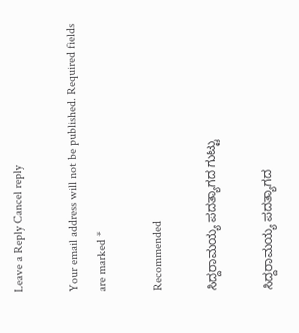Leave a Reply Cancel reply

Your email address will not be published. Required fields are marked *

Recommended

ಸಿದ್ದರಾಮಯ್ಯ ಪದತ್ಯಾಗದ ಗುಟ್ಟು

ಸಿದ್ದರಾಮಯ್ಯ ಪದತ್ಯಾಗದ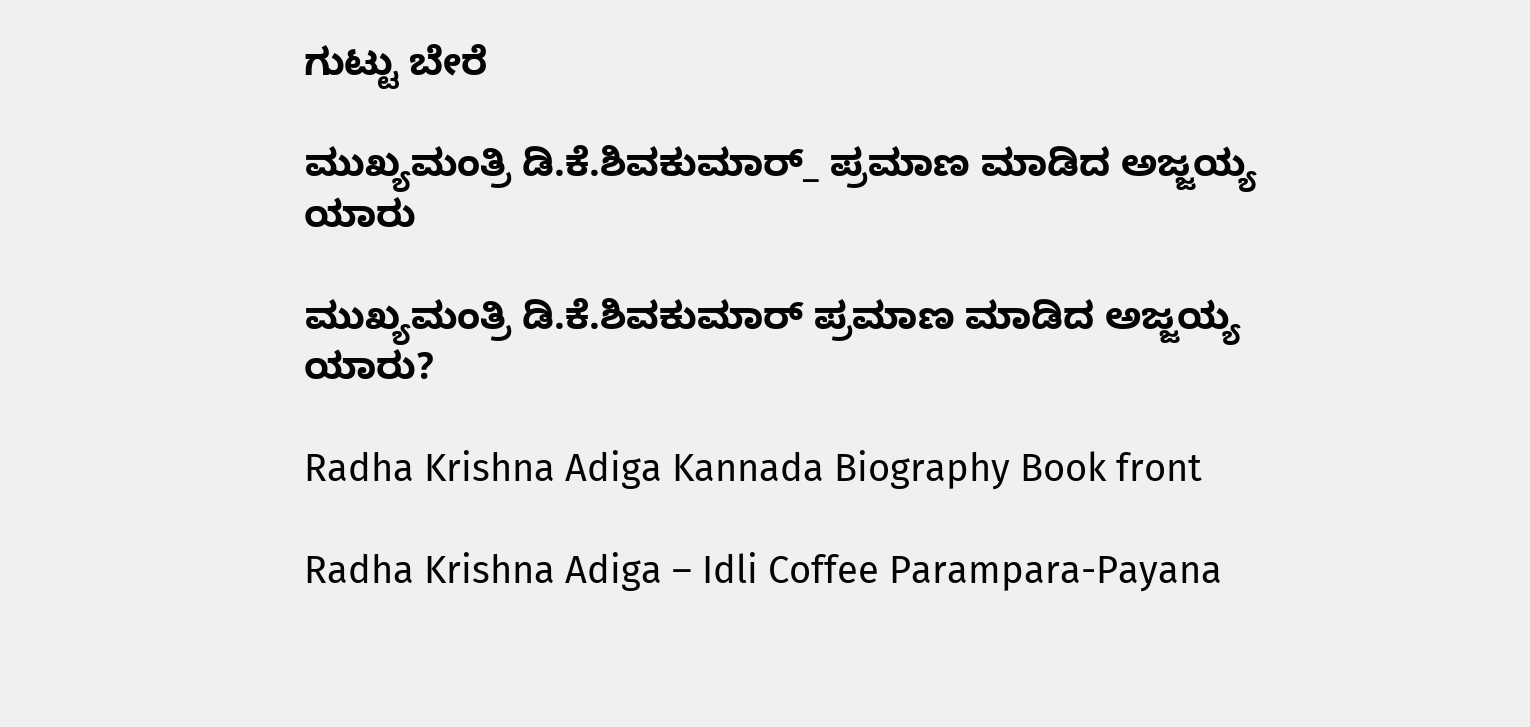ಗುಟ್ಟು ಬೇರೆ

ಮುಖ್ಯಮಂತ್ರಿ ಡಿ.ಕೆ.ಶಿವಕುಮಾರ್_ ಪ್ರಮಾಣ ಮಾಡಿದ ಅಜ್ಜಯ್ಯ ಯಾರು

ಮುಖ್ಯಮಂತ್ರಿ ಡಿ.ಕೆ.ಶಿವಕುಮಾರ್‌ ಪ್ರಮಾಣ ಮಾಡಿದ ಅಜ್ಜಯ್ಯ ಯಾರು?

Radha Krishna Adiga Kannada Biography Book front

Radha Krishna Adiga – Idli Coffee Parampara-Payana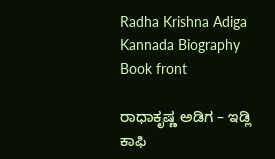Radha Krishna Adiga Kannada Biography Book front

ರಾಧಾಕೃಷ್ಣ ಅಡಿಗ – ಇಡ್ಲಿ ಕಾಫಿ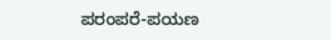ಪರಂಪರೆ-ಪಯಣ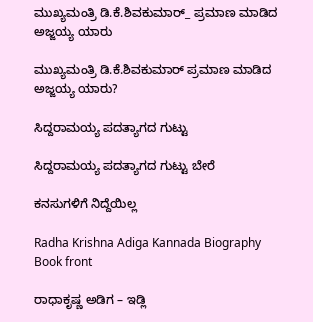ಮುಖ್ಯಮಂತ್ರಿ ಡಿ.ಕೆ.ಶಿವಕುಮಾರ್_ ಪ್ರಮಾಣ ಮಾಡಿದ ಅಜ್ಜಯ್ಯ ಯಾರು

ಮುಖ್ಯಮಂತ್ರಿ ಡಿ.ಕೆ.ಶಿವಕುಮಾರ್‌ ಪ್ರಮಾಣ ಮಾಡಿದ ಅಜ್ಜಯ್ಯ ಯಾರು?

ಸಿದ್ದರಾಮಯ್ಯ ಪದತ್ಯಾಗದ ಗುಟ್ಟು

ಸಿದ್ದರಾಮಯ್ಯ ಪದತ್ಯಾಗದ ಗುಟ್ಟು ಬೇರೆ

ಕನಸುಗಳಿಗೆ ನಿದ್ದೆಯಿಲ್ಲ

Radha Krishna Adiga Kannada Biography Book front

ರಾಧಾಕೃಷ್ಣ ಅಡಿಗ – ಇಡ್ಲಿ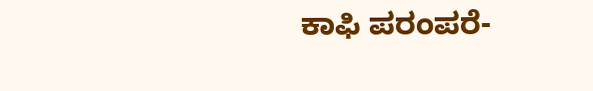ಕಾಫಿ ಪರಂಪರೆ-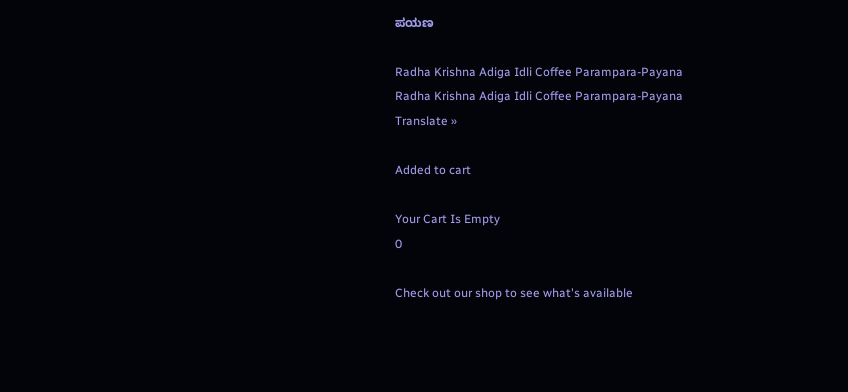ಪಯಣ

Radha Krishna Adiga Idli Coffee Parampara-Payana
Radha Krishna Adiga Idli Coffee Parampara-Payana
Translate »

Added to cart

Your Cart Is Empty
0

Check out our shop to see what's available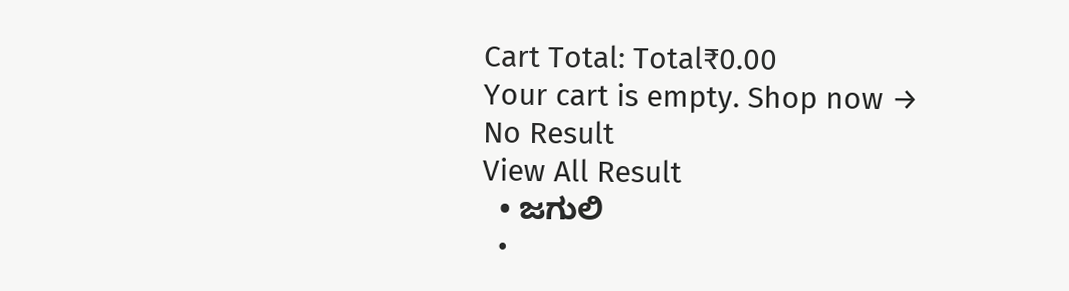Cart Total: Total₹0.00
Your cart is empty. Shop now →
No Result
View All Result
  • ಜಗುಲಿ
  •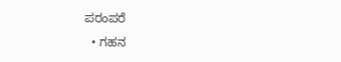ಪರಂಪರೆ
  • ಗಹನ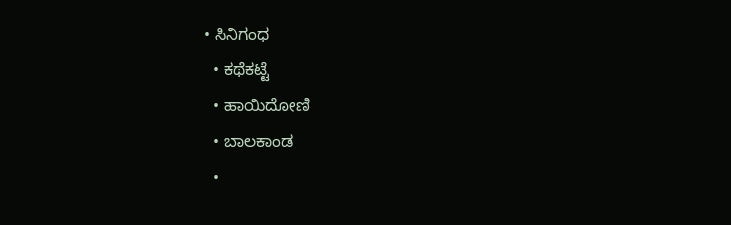• ಸಿನಿಗಂಧ
  • ಕಥೆಕಟ್ಟೆ
  • ಹಾಯಿದೋಣಿ
  • ಬಾಲಕಾಂಡ
  •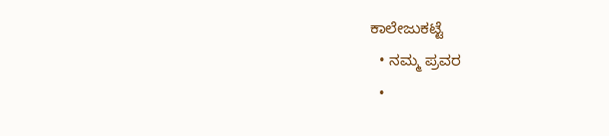ಕಾಲೇಜುಕಟ್ಟೆ
  • ನಮ್ಮ ಪ್ರವರ
  •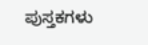ಪುಸ್ತಕಗಳು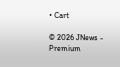• Cart

© 2026 JNews - Premium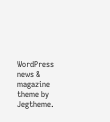WordPress news & magazine theme by Jegtheme.